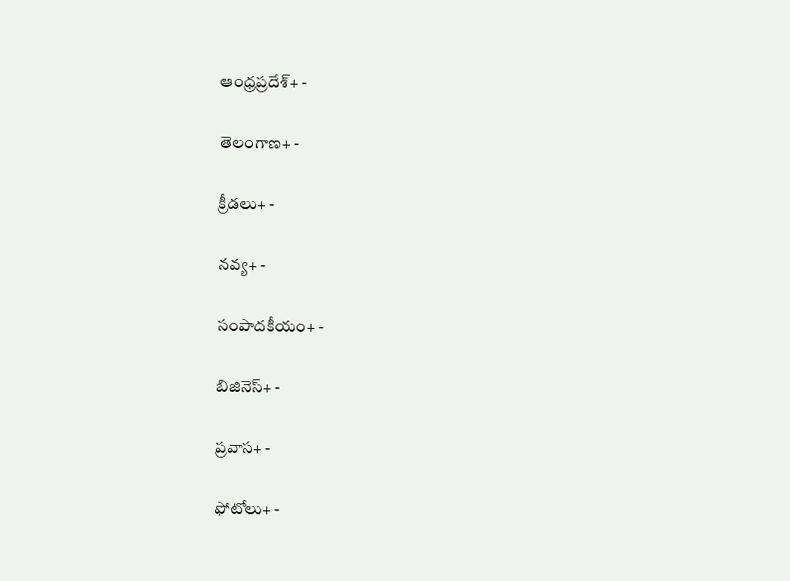ఆంధ్రప్రదేశ్+ -

తెలంగాణ+ -

క్రీడలు+ -

నవ్య+ -

సంపాదకీయం+ -

బిజినెస్+ -

ప్రవాస+ -

ఫోటోలు+ -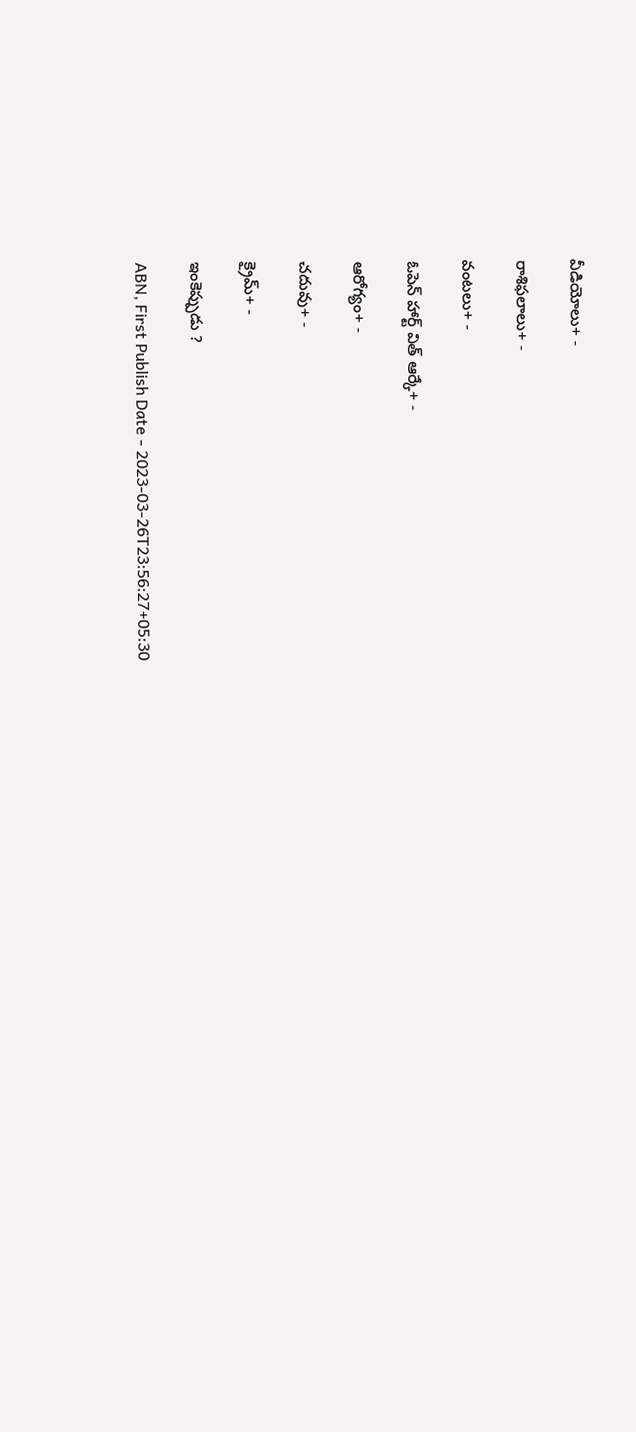వీడియోలు+ -

రాశిఫలాలు+ -

వంటలు+ -

ఓపెన్ హార్ట్ విత్ ఆర్కే+ -

ఆరోగ్యం+ -

చదువు+ -

క్రైమ్+ -

ఇంకెప్పుడు ?

ABN, First Publish Date - 2023-03-26T23:56:27+05:30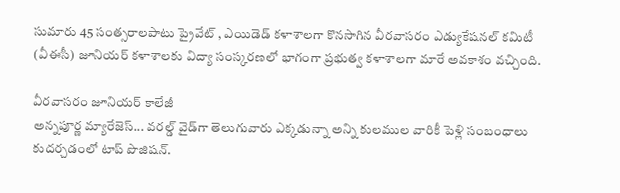సుమారు 45 సంత్సరాలపాటు ప్రైవేట్‌ , ఎయిడెడ్‌ కళాశాలగా కొనసాగిన వీరవాసరం ఎడ్యుకేషనల్‌ కమిటీ (వీఈసీ) జూనియర్‌ కళాశాలకు విద్యా సంస్కరణలో భాగంగా ప్రభుత్వ కళాశాలగా మారే అవకాశం వచ్చింది.

వీరవాసరం జూనియర్‌ కాలేజీ
అన్నపూర్ణ మ్యారేజెస్... వరల్డ్ వైడ్‌గా తెలుగువారు ఎక్కడున్నా అన్ని కులముల వారికీ పెళ్లి సంబంధాలు కుదర్చడంలో టాప్ పొజిషన్.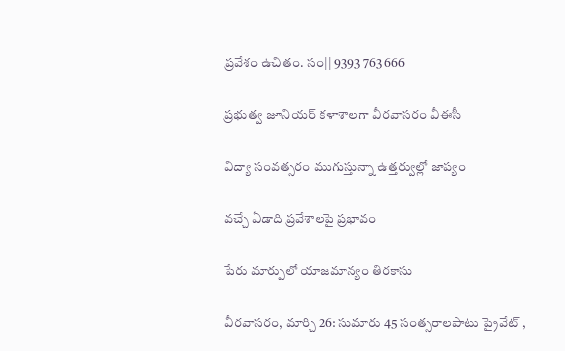ప్రవేశం ఉచితం. సం|| 9393 763 666

ప్రభుత్వ జూనియర్‌ కళాశాలగా వీరవాసరం వీఈసీ

విద్యా సంవత్సరం ముగుస్తున్నా ఉత్తర్వుల్లో జాప్యం

వచ్చే ఏడాది ప్రవేశాలపై ప్రభావం

పేరు మార్పులో యాజమాన్యం తిరకాసు

వీరవాసరం, మార్చి 26: సుమారు 45 సంత్సరాలపాటు ప్రైవేట్‌ ,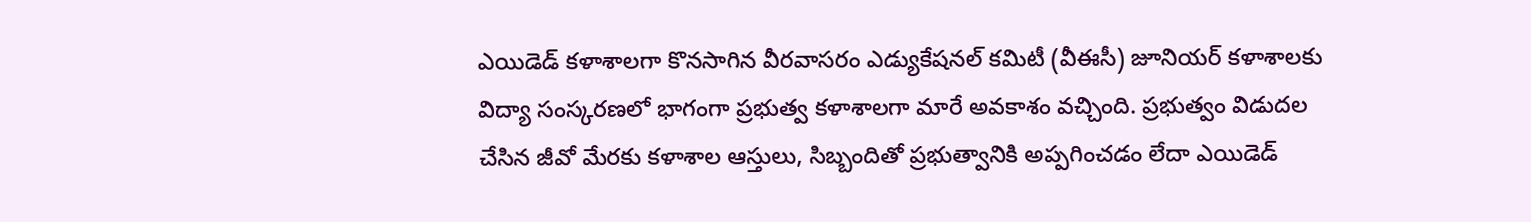ఎయిడెడ్‌ కళాశాలగా కొనసాగిన వీరవాసరం ఎడ్యుకేషనల్‌ కమిటీ (వీఈసీ) జూనియర్‌ కళాశాలకు విద్యా సంస్కరణలో భాగంగా ప్రభుత్వ కళాశాలగా మారే అవకాశం వచ్చింది. ప్రభుత్వం విడుదల చేసిన జీవో మేరకు కళాశాల ఆస్తులు, సిబ్బందితో ప్రభుత్వానికి అప్పగించడం లేదా ఎయిడెడ్‌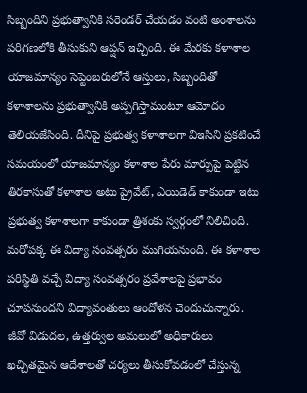సిబ్బందిని ప్రభుత్వానికి సరెండర్‌ చేయడం వంటి అంశాలను పరిగణలోకి తీసుకుని ఆప్షన్‌ ఇచ్చింది. ఈ మేరకు కళాశాల యాజమాన్యం సెప్టెంబరులోనే ఆస్తులు, సిబ్బందితో కళాశాలను ప్రభుత్వానికి అప్పగిస్తామంటూ ఆమోదం తెలియజేసింది. దీనిపై ప్రభుత్వ కళాశాలగా విఇసిని ప్రకటించే సమయంలో యాజమాన్యం కళాశాల పేరు మార్పుపై పెట్టిన తిరకాసుతో కళాశాల అటు ప్రైవేట్‌, ఎయిడెడ్‌ కాకుండా ఇటు ప్రభుత్వ కళాశాలగా కాకుండా త్రిశంకు స్వర్గంలో నిలిచింది. మరోపక్క ఈ విద్యా సంవత్సరం ముగియనుంది. ఈ కళాశాల పరిస్థితి వచ్చే విద్యా సంవత్సరం ప్రవేశాలపై ప్రభావం చూపనుందని విద్యావంతులు ఆందోళన చెందుచున్నారు. జీవో విడుదల, ఉత్తర్వుల అమలులో అధికారులు ఖచ్చితమైన ఆదేశాలతో చర్యలు తీసుకోవడంలో చేస్తున్న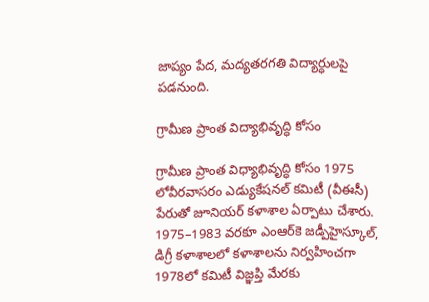జాప్యం పేద, మద్యతరగతి విద్యార్ధులపై పడనుంది.

గ్రామీణ ప్రాంత విద్యాభివృద్ధి కోసం

గ్రామీణ ప్రాంత విధ్యాభివృద్ధి కోసం 1975 లోవీరవాసరం ఎడ్యుకేషనల్‌ కమిటీ (వీఈసీ) పేరుతో జూనియర్‌ కళాశాల ఏర్పాటు చేశారు. 1975–1983 వరకూ ఎంఆర్‌కె జడ్పీహైస్కూల్‌, డిగ్రీ కళాశాలలో కళాశాలను నిర్వహించగా 1978లో కమిటీ విజ్ఞప్తి మేరకు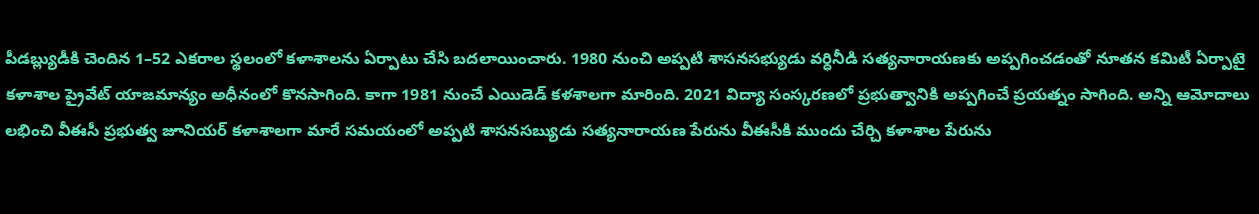పీడబ్ల్యుడీకి చెందిన 1–52 ఎకరాల స్థలంలో కళాశాలను ఏర్పాటు చేసి బదలాయించారు. 1980 నుంచి అప్పటి శాసనసభ్యుడు వర్ధినీడి సత్యనారాయణకు అప్పగించడంతో నూతన కమిటీ ఏర్పాటై కళాశాల ప్రైవేట్‌ యాజమాన్యం అధీనంలో కొనసాగింది. కాగా 1981 నుంచే ఎయిడెడ్‌ కళశాలగా మారింది. 2021 విద్యా సంస్కరణలో ప్రభుత్వానికి అప్పగించే ప్రయత్నం సాగింది. అన్ని ఆమోదాలు లభించి వీఈసీ ప్రభుత్వ జూనియర్‌ కళాశాలగా మారే సమయంలో అప్పటి శాసనసబ్యుడు సత్యనారాయణ పేరును వీఈసీకి ముందు చేర్చి కళాశాల పేరును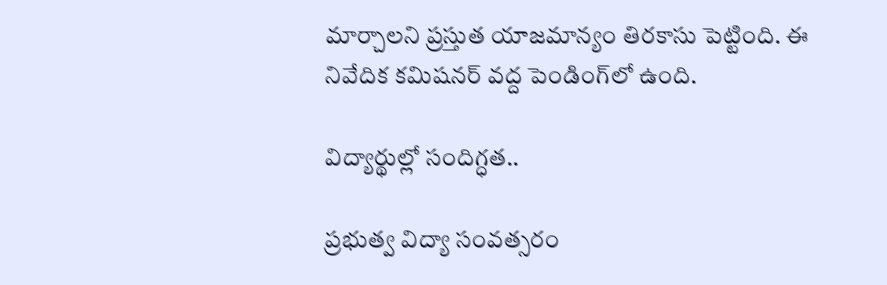మార్చాలని ప్రస్తుత యాజమాన్యం తిరకాసు పెట్టింది. ఈ నివేదిక కమిషనర్‌ వద్ద పెండింగ్‌లో ఉంది.

విద్యార్థుల్లో సందిగ్ధత..

ప్రభుత్వ విద్యా సంవత్సరం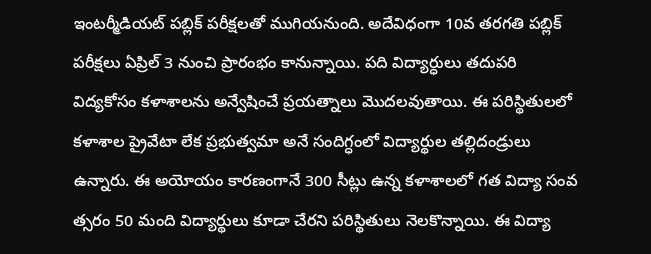ఇంటర్మీడియట్‌ పబ్లిక్‌ పరీక్షలతో ముగియనుంది. అదేవిధంగా 10వ తరగతి పబ్లిక్‌ పరీక్షలు ఏప్రిల్‌ 3 నుంచి ప్రారంభం కానున్నాయి. పది విద్యార్ధులు తదుపరి విద్యకోసం కళాశాలను అన్వేషించే ప్రయత్నాలు మొదలవుతాయి. ఈ పరిస్థితులలో కళాశాల ప్రైవేటా లేక ప్రభుత్వమా అనే సందిగ్ధంలో విద్యార్థుల తల్లిదండ్రులు ఉన్నారు. ఈ అయోయం కారణంగానే 300 సీట్లు ఉన్న కళాశాలలో గత విద్యా సంవ త్సరం 50 మంది విద్యార్థులు కూడా చేరని పరిస్థితులు నెలకొన్నాయి. ఈ విద్యా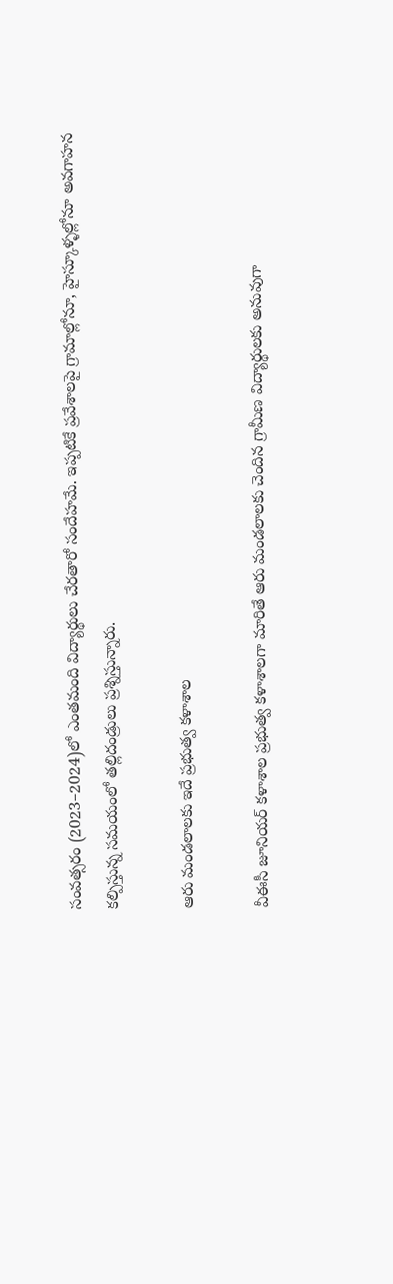సంవత్సరం (2023–2024)లో ఎంతమంది విద్యార్థులు చేరతారో సందేహమే. ఇప్పటికే ప్రవేశాలపై గ్రామాల్లోనూ, హైస్కూళ్ళల్లోనూ అవగాహన కల్పిస్తున్న సమయంలో తల్లిదండ్రులు ప్రశ్నిస్తున్నారు.

ఆరు మండలాలకు ఇదే ప్రభుత్వ కళాశాల

వీఈసీ జూనియర్‌ కళాశాల ప్రభుత్వ కళాశాలగా మారితే ఆరు మండలాలకు చెందిన గ్రామీణ విద్యార్థులకు అనువుగా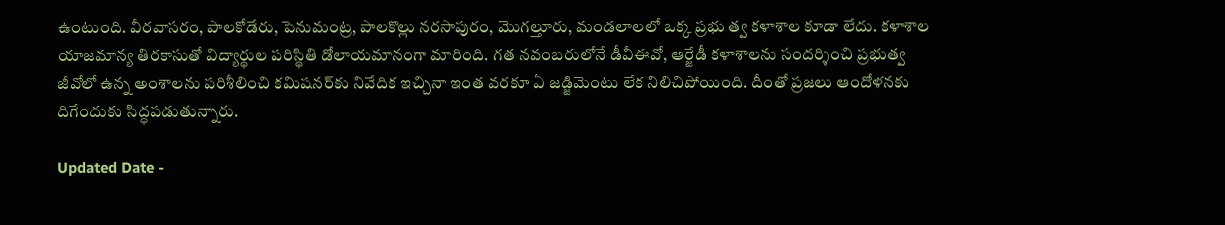ఉంటుంది. వీరవాసరం, పాలకోడేరు, పెనుమంట్ర, పాలకొల్లు నరసాపురం, మొగల్తూరు, మండలాలలో ఒక్క ప్రభు త్వ కళాశాల కూడా లేదు. కళాశాల యాజమాన్య తిరకాసుతో విద్యార్థుల పరిస్థితి డోలాయమానంగా మారింది. గత నవంబరులోనే డీవీఈవో, ఆర్జేడీ కళాశాలను సందర్శించి ప్రభుత్వ జీవోలో ఉన్న అంశాలను పరిశీలించి కమిషనర్‌కు నివేదిక ఇచ్చినా ఇంత వరకూ ఏ జడ్జిమెంటు లేక నిలిచిపోయింది. దీంతో ప్రజలు ఆందోళనకు దిగేందుకు సిద్ధపడుతున్నారు.

Updated Date -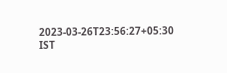2023-03-26T23:56:27+05:30 IST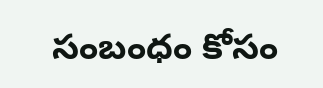సంబంధం కోసం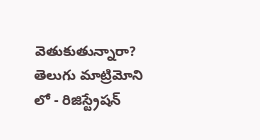వెతుకుతున్నారా? తెలుగు మాట్రిమోని లో - రిజిస్ట్రేషన్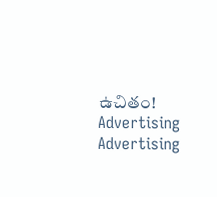ఉచితం!
Advertising
Advertising